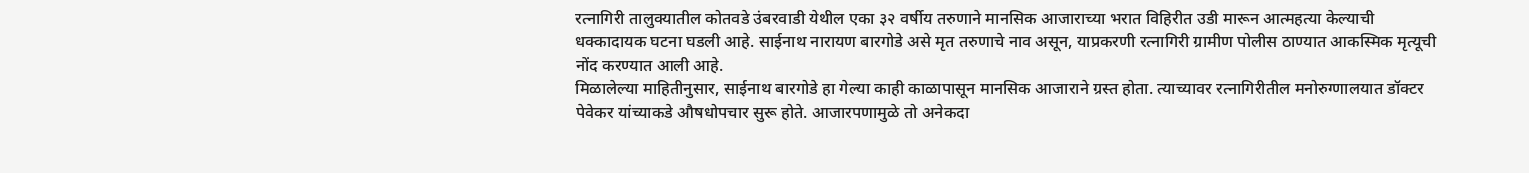रत्नागिरी तालुक्यातील कोतवडे उंबरवाडी येथील एका ३२ वर्षीय तरुणाने मानसिक आजाराच्या भरात विहिरीत उडी मारून आत्महत्या केल्याची धक्कादायक घटना घडली आहे. साईनाथ नारायण बारगोडे असे मृत तरुणाचे नाव असून, याप्रकरणी रत्नागिरी ग्रामीण पोलीस ठाण्यात आकस्मिक मृत्यूची नोंद करण्यात आली आहे.
मिळालेल्या माहितीनुसार, साईनाथ बारगोडे हा गेल्या काही काळापासून मानसिक आजाराने ग्रस्त होता. त्याच्यावर रत्नागिरीतील मनोरुग्णालयात डॉक्टर पेवेकर यांच्याकडे औषधोपचार सुरू होते. आजारपणामुळे तो अनेकदा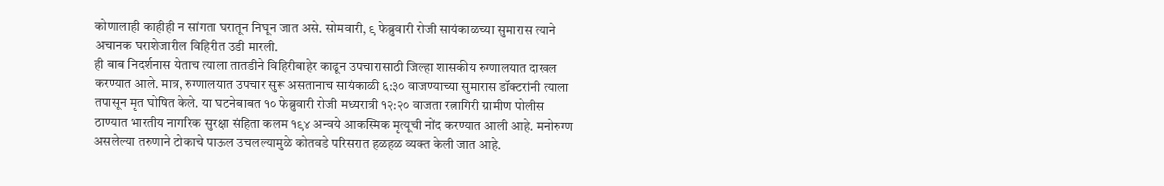कोणालाही काहीही न सांगता घरातून निघून जात असे. सोमवारी, ९ फेब्रुवारी रोजी सायंकाळच्या सुमारास त्याने अचानक घराशेजारील विहिरीत उडी मारली.
ही बाब निदर्शनास येताच त्याला तातडीने विहिरीबाहेर काढून उपचारासाठी जिल्हा शासकीय रुग्णालयात दाखल करण्यात आले. मात्र, रुग्णालयात उपचार सुरू असतानाच सायंकाळी ६:३० वाजण्याच्या सुमारास डॉक्टरांनी त्याला तपासून मृत घोषित केले. या घटनेबाबत १० फेब्रुवारी रोजी मध्यरात्री १२:२० वाजता रत्नागिरी ग्रामीण पोलीस ठाण्यात भारतीय नागरिक सुरक्षा संहिता कलम १९४ अन्वये आकस्मिक मृत्यूची नोंद करण्यात आली आहे. मनोरुग्ण असलेल्या तरुणाने टोकाचे पाऊल उचलल्यामुळे कोतवडे परिसरात हळहळ व्यक्त केली जात आहे.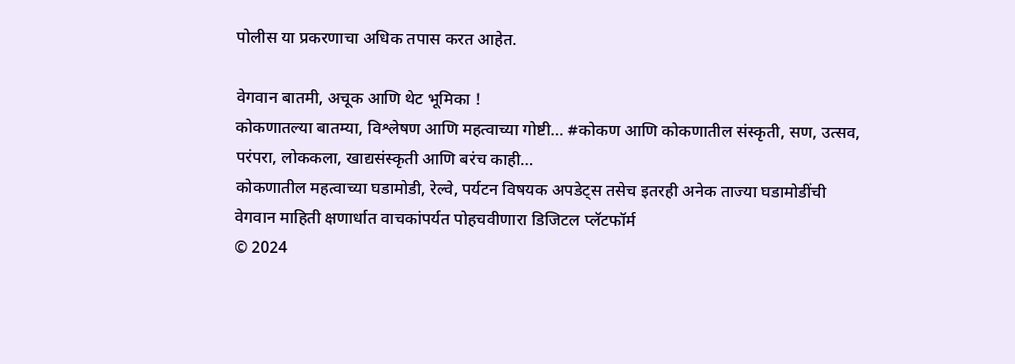पोलीस या प्रकरणाचा अधिक तपास करत आहेत.

वेगवान बातमी, अचूक आणि थेट भूमिका !
कोकणातल्या बातम्या, विश्लेषण आणि महत्वाच्या गोष्टी… #कोकण आणि कोकणातील संस्कृती, सण, उत्सव, परंपरा, लोककला, खाद्यसंस्कृती आणि बरंच काही…
कोकणातील महत्वाच्या घडामोडी, रेल्वे, पर्यटन विषयक अपडेट्स तसेच इतरही अनेक ताज्या घडामोडींची वेगवान माहिती क्षणार्धात वाचकांपर्यत पोहचवीणारा डिजिटल प्लॅटफॉर्म
© 2024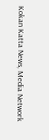Kokan Katta News, Media Network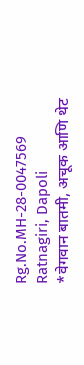Rg.No.MH-28-0047569
Ratnagiri, Dapoli
*वेगवान बातमी, अचूक आणि थेट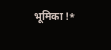भूमिका !*